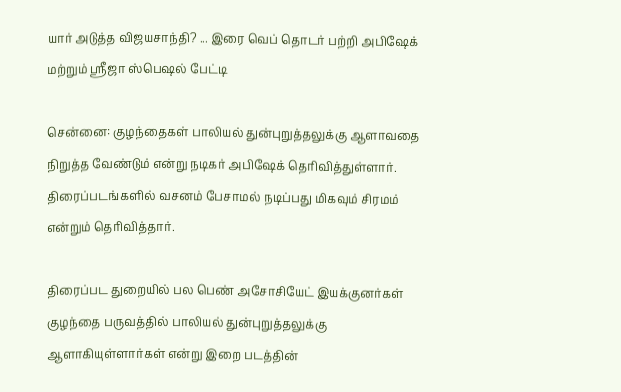யார் அடுத்த விஜயசாந்தி? ... இரை வெப் தொடர் பற்றி அபிஷேக் மற்றும் ஸ்ரீஜா ஸ்பெஷல் பேட்டி

சென்னை: குழந்தைகள் பாலியல் துன்புறுத்தலுக்கு ஆளாவதை நிறுத்த வேண்டும் என்று நடிகர் அபிஷேக் தெரிவித்துள்ளார். திரைப்படங்களில் வசனம் பேசாமல் நடிப்பது மிகவும் சிரமம் என்றும் தெரிவித்தார்.

திரைப்பட துறையில் பல பெண் அசோசியேட் இயக்குனர்கள் குழந்தை பருவத்தில் பாலியல் துன்புறுத்தலுக்கு ஆளாகியுள்ளார்கள் என்று இறை படத்தின்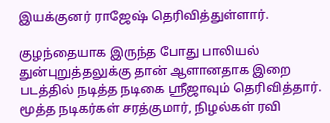இயக்குனர் ராஜேஷ் தெரிவித்துள்ளார்.

குழந்தையாக இருந்த போது பாலியல் துன்புறுத்தலுக்கு தான் ஆளானதாக இறை படத்தில் நடித்த நடிகை ஸ்ரீஜாவும் தெரிவித்தார். மூத்த நடிகர்கள் சரத்குமார், நிழல்கள் ரவி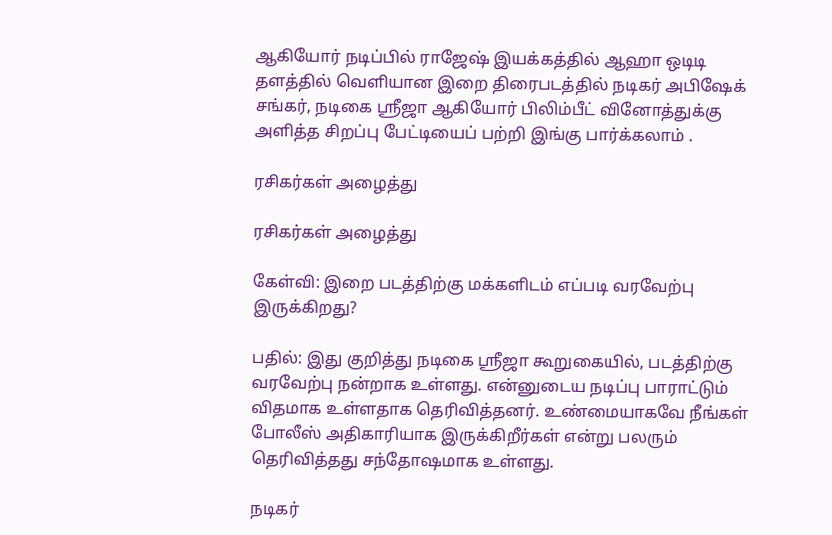ஆகியோர் நடிப்பில் ராஜேஷ் இயக்கத்தில் ஆஹா ஒடிடி தளத்தில் வெளியான இறை திரைபடத்தில் நடிகர் அபிஷேக் சங்கர், நடிகை ஸ்ரீஜா ஆகியோர் பிலிம்பீட் வினோத்துக்கு அளித்த சிறப்பு பேட்டியைப் பற்றி இங்கு பார்க்கலாம் .

ரசிகர்கள் அழைத்து

ரசிகர்கள் அழைத்து

கேள்வி: இறை படத்திற்கு மக்களிடம் எப்படி வரவேற்பு இருக்கிறது?

பதில்: இது குறித்து நடிகை ஸ்ரீஜா கூறுகையில், படத்திற்கு வரவேற்பு நன்றாக உள்ளது. என்னுடைய நடிப்பு பாராட்டும் விதமாக உள்ளதாக தெரிவித்தனர். உண்மையாகவே நீங்கள் போலீஸ் அதிகாரியாக இருக்கிறீர்கள் என்று பலரும் தெரிவித்தது சந்தோஷமாக உள்ளது.

நடிகர்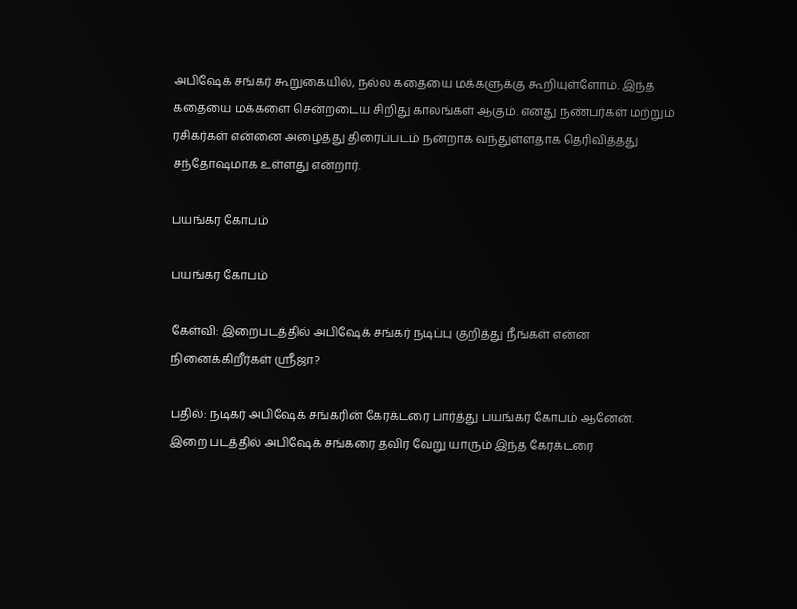அபிஷேக் சங்கர் கூறுகையில், நல்ல கதையை மக்களுக்கு கூறியுள்ளோம். இந்த கதையை மக்களை சென்றடைய சிறிது காலங்கள் ஆகும். எனது நண்பர்கள் மற்றும் ரசிகர்கள் என்னை அழைத்து திரைப்படம் நன்றாக வந்துள்ளதாக தெரிவித்தது சந்தோஷமாக உள்ளது என்றார்.

பயங்கர கோபம்

பயங்கர கோபம்

கேள்வி: இறைபடத்தில் அபிஷேக் சங்கர் நடிப்பு குறித்து நீங்கள் என்ன நினைக்கிறீர்கள் ஸ்ரீஜா?

பதில்: நடிகர் அபிஷேக் சங்கரின் கேரக்டரை பார்த்து பயங்கர கோபம் ஆனேன். இறை படத்தில் அபிஷேக் சங்கரை தவிர வேறு யாரும் இந்த கேரக்டரை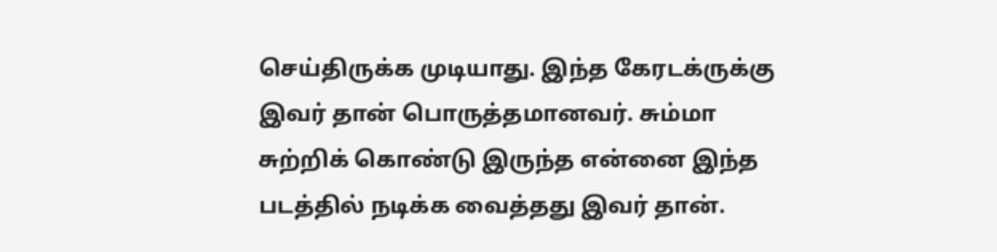செய்திருக்க முடியாது. இந்த கேரடக்ருக்கு இவர் தான் பொருத்தமானவர். சும்மா சுற்றிக் கொண்டு இருந்த என்னை இந்த படத்தில் நடிக்க வைத்தது இவர் தான்.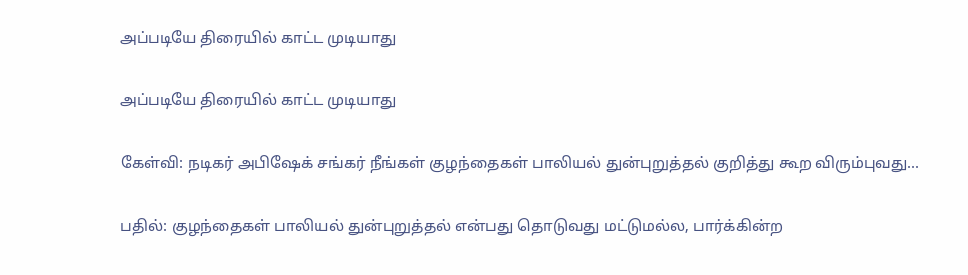அப்படியே திரையில் காட்ட முடியாது

அப்படியே திரையில் காட்ட முடியாது

கேள்வி: நடிகர் அபிஷேக் சங்கர் நீங்கள் குழந்தைகள் பாலியல் துன்புறுத்தல் குறித்து கூற விரும்புவது...

பதில்: குழந்தைகள் பாலியல் துன்புறுத்தல் என்பது தொடுவது மட்டுமல்ல, பார்க்கின்ற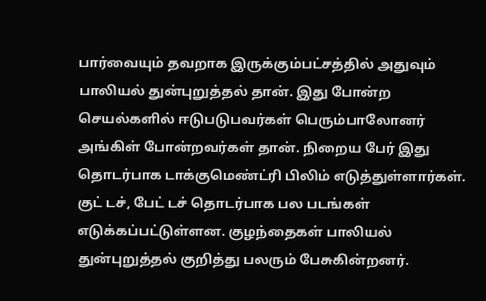பார்வையும் தவறாக இருக்கும்பட்சத்தில் அதுவும் பாலியல் துன்புறுத்தல் தான். இது போன்ற செயல்களில் ஈடுபடுபவர்கள் பெரும்பாலோனர் அங்கிள் போன்றவர்கள் தான். நிறைய பேர் இது தொடர்பாக டாக்குமெண்ட்ரி பிலிம் எடுத்துள்ளார்கள். குட் டச், பேட் டச் தொடர்பாக பல படங்கள் எடுக்கப்பட்டுள்ளன. குழந்தைகள் பாலியல் துன்புறுத்தல் குறித்து பலரும் பேசுகின்றனர்.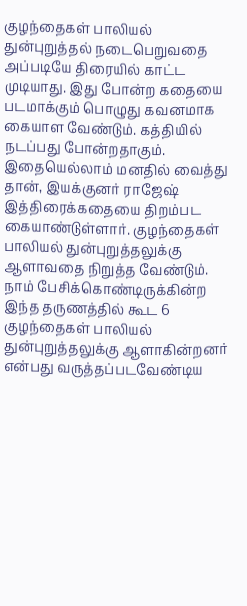குழந்தைகள் பாலியல் துன்புறுத்தல் நடைபெறுவதை அப்படியே திரையில் காட்ட முடியாது. இது போன்ற கதையை படமாக்கும் பொழுது கவனமாக கையாள வேண்டும். கத்தியில் நடப்பது போன்றதாகும். இதையெல்லாம் மனதில் வைத்து தான், இயக்குனர் ராஜேஷ் இத்திரைக்கதையை திறம்பட கையாண்டுள்ளார். குழந்தைகள் பாலியல் துன்புறுத்தலுக்கு ஆளாவதை நிறுத்த வேண்டும். நாம் பேசிக்கொண்டிருக்கின்ற இந்த தருணத்தில் கூட 6 குழந்தைகள் பாலியல் துன்புறுத்தலுக்கு ஆளாகின்றனர் என்பது வருத்தப்படவேண்டிய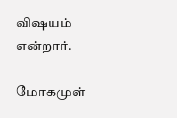விஷயம் என்றார்.

மோகமுள்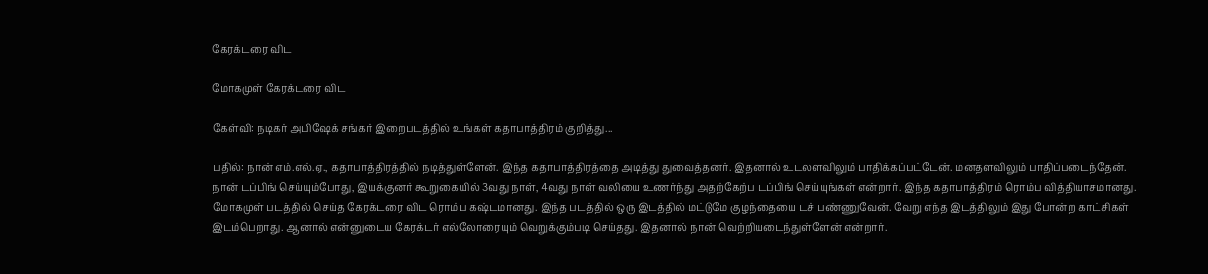கேரக்டரை விட

மோகமுள் கேரக்டரை விட

கேள்வி: நடிகர் அபிஷேக் சங்கர் இறைபடத்தில் உங்கள் கதாபாத்திரம் குறித்து...

பதில்: நான் எம்.எல்.ஏ., கதாபாத்திரத்தில் நடித்துள்ளேன். இந்த கதாபாத்திரத்தை அடித்து துவைத்தனர். இதனால் உடலளவிலும் பாதிக்கப்பட்டேன். மனதளவிலும் பாதிப்படைந்தேன். நான் டப்பிங் செய்யும்போது, இயக்குனர் கூறுகையில் 3வது நாள், 4வது நாள் வலியை உணர்ந்து அதற்கேற்ப டப்பிங் செய்யுங்கள் என்றார். இந்த கதாபாத்திரம் ரொம்ப வித்தியாசமானது. மோகமுள் படத்தில் செய்த கேரக்டரை விட ரொம்ப கஷ்டமானது. இந்த படத்தில் ஒரு இடத்தில் மட்டுமே குழந்தையை டச் பண்ணுவேன். வேறு எந்த இடத்திலும் இது போன்ற காட்சிகள் இடம்பெறாது. ஆனால் என்னுடைய கேரக்டர் எல்லோரையும் வெறுக்கும்படி செய்தது. இதனால் நான் வெற்றியடைந்துள்ளேன் என்றார்.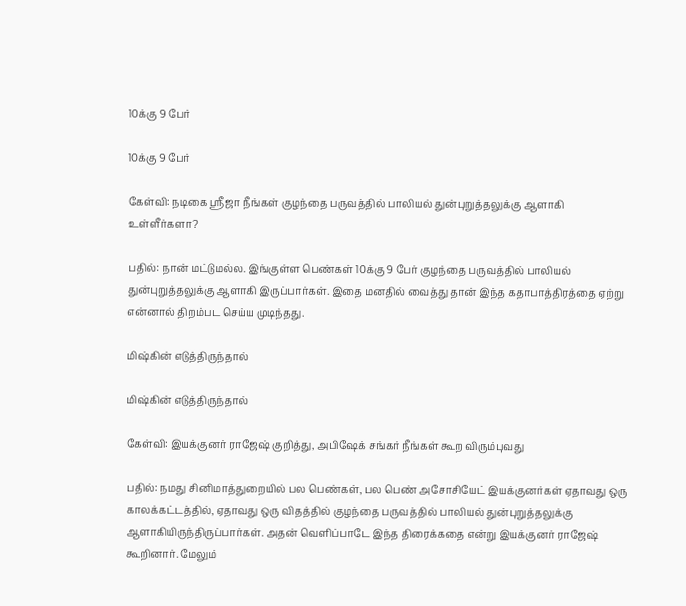10க்கு 9 பேர்

10க்கு 9 பேர்

கேள்வி: நடிகை ஸ்ரீஜா நீங்கள் குழந்தை பருவத்தில் பாலியல் துன்புறுத்தலுக்கு ஆளாகி உள்ளீர்களா?

பதில்: நான் மட்டுமல்ல. இங்குள்ள பெண்கள் 10க்கு 9 பேர் குழந்தை பருவத்தில் பாலியல் துன்புறுத்தலுக்கு ஆளாகி இருப்பார்கள். இதை மனதில் வைத்து தான் இந்த கதாபாத்திரத்தை ஏற்று என்னால் திறம்பட செய்ய முடிந்தது.

மிஷ்கின் எடுத்திருந்தால்

மிஷ்கின் எடுத்திருந்தால்

கேள்வி: இயக்குனர் ராஜேஷ் குறித்து, அபிஷேக் சங்கர் நீங்கள் கூற விரும்புவது

பதில்: நமது சினிமாத்துறையில் பல பெண்கள், பல பெண் அசோசியேட் இயக்குனர்கள் ஏதாவது ஒரு காலக்கட்டத்தில், ஏதாவது ஒரு விதத்தில் குழந்தை பருவத்தில் பாலியல் துன்புறுத்தலுக்கு ஆளாகியிருந்திருப்பார்கள். அதன் வெளிப்பாடே இந்த திரைக்கதை என்று இயக்குனர் ராஜேஷ் கூறினார். மேலும்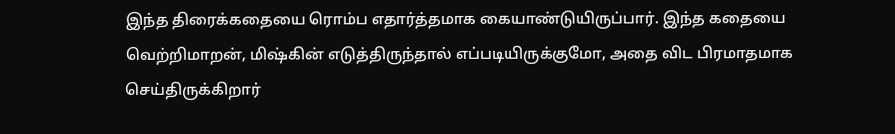இந்த திரைக்கதையை ரொம்ப எதார்த்தமாக கையாண்டுயிருப்பார். இந்த கதையை வெற்றிமாறன், மிஷ்கின் எடுத்திருந்தால் எப்படியிருக்குமோ, அதை விட பிரமாதமாக செய்திருக்கிறார்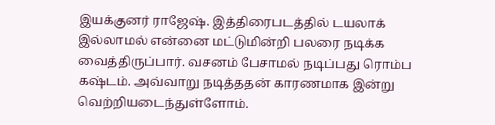இயக்குனர் ராஜேஷ். இத்திரைபடத்தில் டயலாக் இல்லாமல் என்னை மட்டுமின்றி பலரை நடிக்க வைத்திருப்பார். வசனம் பேசாமல் நடிப்பது ரொம்ப கஷ்டம். அவ்வாறு நடித்ததன் காரணமாக இன்று வெற்றியடைந்துள்ளோம்.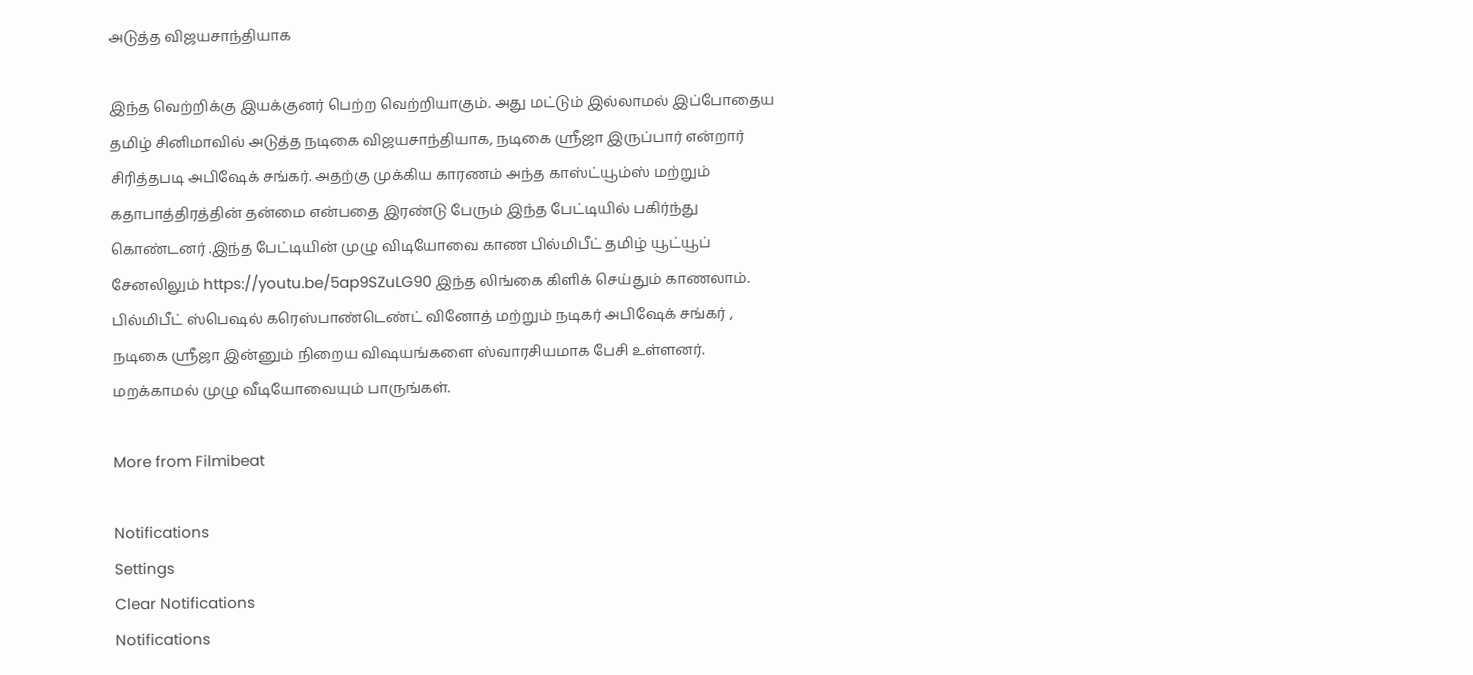அடுத்த விஜயசாந்தியாக

இந்த வெற்றிக்கு இயக்குனர் பெற்ற வெற்றியாகும். அது மட்டும் இல்லாமல் இப்போதைய தமிழ் சினிமாவில் அடுத்த நடிகை விஜயசாந்தியாக, நடிகை ஸ்ரீஜா இருப்பார் என்றார் சிரித்தபடி அபிஷேக் சங்கர். அதற்கு முக்கிய காரணம் அந்த காஸ்ட்யூம்ஸ் மற்றும் கதாபாத்திரத்தின் தன்மை என்பதை இரண்டு பேரும் இந்த பேட்டியில் பகிர்ந்து கொண்டனர் .இந்த பேட்டியின் முழு விடியோவை காண பில்மிபீட் தமிழ் யூட்யூப் சேனலிலும் https://youtu.be/5ap9SZuLG90 இந்த லிங்கை கிளிக் செய்தும் காணலாம். பில்மிபீட் ஸ்பெஷல் கரெஸ்பாண்டெண்ட் வினோத் மற்றும் நடிகர் அபிஷேக் சங்கர் , நடிகை ஸ்ரீஜா இன்னும் நிறைய விஷயங்களை ஸ்வாரசியமாக பேசி உள்ளனர். மறக்காமல் முழு வீடியோவையும் பாருங்கள்.

More from Filmibeat

Notifications
Settings
Clear Notifications
Notifications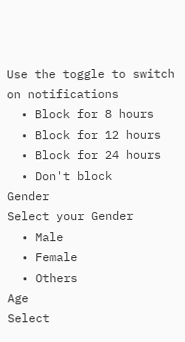Use the toggle to switch on notifications
  • Block for 8 hours
  • Block for 12 hours
  • Block for 24 hours
  • Don't block
Gender
Select your Gender
  • Male
  • Female
  • Others
Age
Select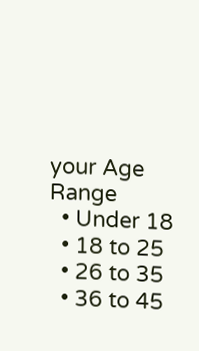your Age Range
  • Under 18
  • 18 to 25
  • 26 to 35
  • 36 to 45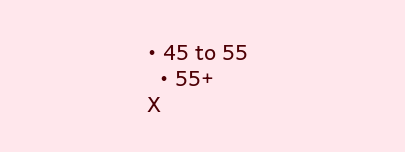• 45 to 55
  • 55+
X